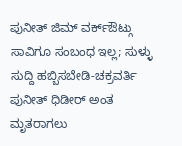ಪುನೀತ್ ಜಿಮ್ ವರ್ಕ್ಔಟ್ಗು ಸಾವಿಗೂ ಸಂಬಂಧ ಇಲ್ಲ; ಸುಳ್ಳು ಸುದ್ದಿ ಹಬ್ಬಿಸಬೇಡಿ-ಚಕ್ರವರ್ತಿ
ಪುನೀತ್ ಧಿಡೀರ್ ಅಂತ ಮೃತರಾಗಲು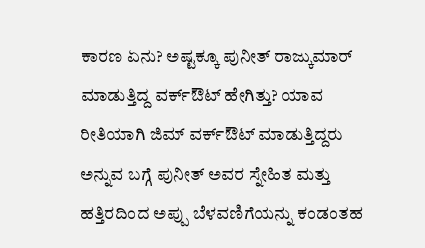ಕಾರಣ ಏನು? ಅಷ್ಟಕ್ಕೂ ಪುನೀತ್ ರಾಜ್ಕುಮಾರ್ ಮಾಡುತ್ತಿದ್ದ ವರ್ಕ್ಔಟ್ ಹೇಗಿತ್ತು? ಯಾವ ರೀತಿಯಾಗಿ ಜಿಮ್ ವರ್ಕ್ಔಟ್ ಮಾಡುತ್ತಿದ್ದರು ಅನ್ನುವ ಬಗ್ಗೆ ಪುನೀತ್ ಅವರ ಸ್ನೇಹಿತ ಮತ್ತು ಹತ್ತಿರದಿಂದ ಅಪ್ಪು ಬೆಳವಣಿಗೆಯನ್ನು ಕಂಡಂತಹ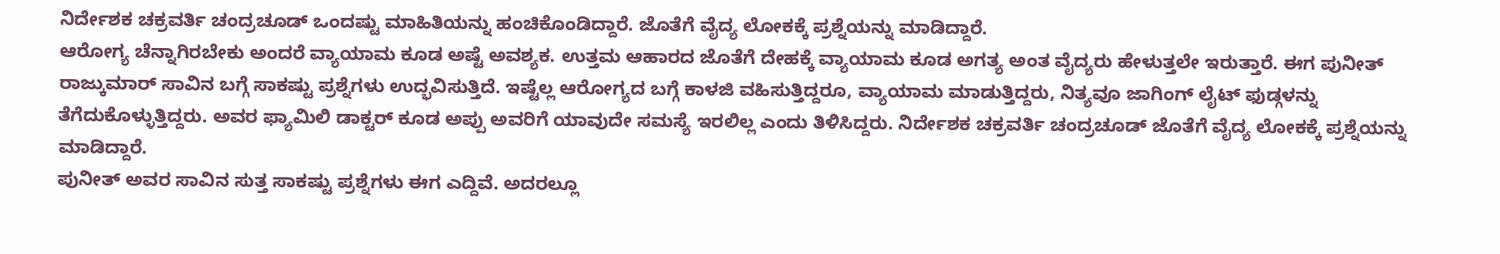ನಿರ್ದೇಶಕ ಚಕ್ರವರ್ತಿ ಚಂದ್ರಚೂಡ್ ಒಂದಷ್ಟು ಮಾಹಿತಿಯನ್ನು ಹಂಚಿಕೊಂಡಿದ್ದಾರೆ. ಜೊತೆಗೆ ವೈದ್ಯ ಲೋಕಕ್ಕೆ ಪ್ರಶ್ನೆಯನ್ನು ಮಾಡಿದ್ದಾರೆ.
ಆರೋಗ್ಯ ಚೆನ್ನಾಗಿರಬೇಕು ಅಂದರೆ ವ್ಯಾಯಾಮ ಕೂಡ ಅಷ್ಟೆ ಅವಶ್ಯಕ. ಉತ್ತಮ ಆಹಾರದ ಜೊತೆಗೆ ದೇಹಕ್ಕೆ ವ್ಯಾಯಾಮ ಕೂಡ ಅಗತ್ಯ ಅಂತ ವೈದ್ಯರು ಹೇಳುತ್ತಲೇ ಇರುತ್ತಾರೆ. ಈಗ ಪುನೀತ್ ರಾಜ್ಕುಮಾರ್ ಸಾವಿನ ಬಗ್ಗೆ ಸಾಕಷ್ಟು ಪ್ರಶ್ನೆಗಳು ಉದ್ಭವಿಸುತ್ತಿದೆ. ಇಷ್ಟೆಲ್ಲ ಆರೋಗ್ಯದ ಬಗ್ಗೆ ಕಾಳಜಿ ವಹಿಸುತ್ತಿದ್ದರೂ, ವ್ಯಾಯಾಮ ಮಾಡುತ್ತಿದ್ದರು, ನಿತ್ಯವೂ ಜಾಗಿಂಗ್ ಲೈಟ್ ಫುಡ್ಗಳನ್ನು ತೆಗೆದುಕೊಳ್ಳುತ್ತಿದ್ದರು. ಅವರ ಫ್ಯಾಮಿಲಿ ಡಾಕ್ಟರ್ ಕೂಡ ಅಪ್ಪು ಅವರಿಗೆ ಯಾವುದೇ ಸಮಸ್ಯೆ ಇರಲಿಲ್ಲ ಎಂದು ತಿಳಿಸಿದ್ದರು. ನಿರ್ದೇಶಕ ಚಕ್ರವರ್ತಿ ಚಂದ್ರಚೂಡ್ ಜೊತೆಗೆ ವೈದ್ಯ ಲೋಕಕ್ಕೆ ಪ್ರಶ್ನೆಯನ್ನು ಮಾಡಿದ್ದಾರೆ.
ಪುನೀತ್ ಅವರ ಸಾವಿನ ಸುತ್ತ ಸಾಕಷ್ಟು ಪ್ರಶ್ನೆಗಳು ಈಗ ಎದ್ದಿವೆ. ಅದರಲ್ಲೂ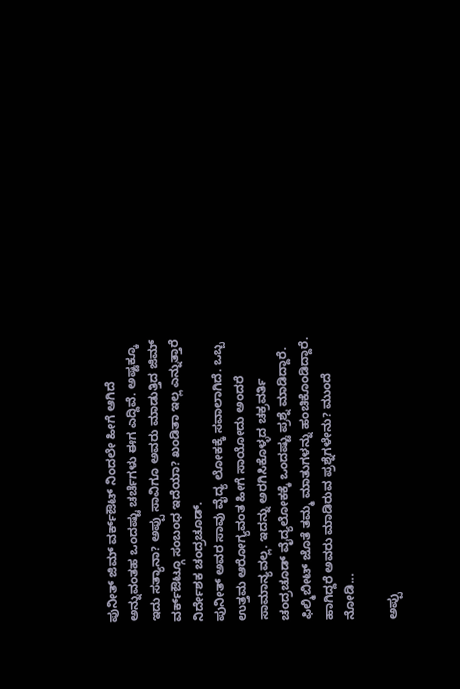ಪುನೀತ್ ಜಿಮ್ ವರ್ಕ್ಔಟ್ ನಿಂದಲೇ ಹೀಗೆ ಆಗಿದೆ ಅನ್ನುವಂತಹ ಒಂದಷ್ಟು ಚರ್ಚೆಗಳು ಈಗ ಎದ್ದಿವೆ. ಅಷ್ಟಕ್ಕೂ ಇದು ಸತ್ಯಾನಾ? ಅಪ್ಪು ಸಾವಿಗೂ ಅವರು ಮಾಡುತ್ತಿದ ಜಿಮ್ ವರ್ಕ್ಔಟ್ಗೂ ಸಂಬಂಧ ಇದೆಯಾ? ಖಂಡಿತಾ ಇಲ್ಲ ಎನ್ನುತ್ತಾರೆ ನಿರ್ದೇಶಕ ಚಂದ್ರಚೂಡ್.
ಪುನೀತ್ ಅವರ ಸಾವು ವೈದ್ಯ ಲೋಕಕ್ಕೆ ಸವಾಲಾಗಿದೆ. ಒಬ್ಬ ಉತ್ತಮ ಆರೋಗ್ಯವಂತ ಹೀಗೆ ಸಾಯೋದು ಅಂದರೆ ಸಾಮಾನ್ಯವಲ್ಲ. ಇದನ್ನು ಅರಗಿಸಿಕೊಳ್ಳದ ಚಕ್ರವರ್ತಿ ಚಂದ್ರಚೂಡ್ ವೈದ್ಯಲೋಕಕ್ಕೆ ಒಂದಷ್ಟು ಪ್ರಶ್ನೆ ಮಾಡಿದ್ದಾರೆ. ಫಿಲ್ಮಿಬೀಟ್ ಜೊತೆ ತಮ್ಮ ಮಾತುಗಳನ್ನು ಹಂಚಿಕೊಂಡಿದ್ದಾರೆ. ಹಾಗಿದ್ದರೆ ಅವರು ಮಾಡಿರುವ ಪ್ರಶ್ನೆಗಳೇನು? ಮುಂದೆ ನೋಡಿ...

ಅಪ್ಪು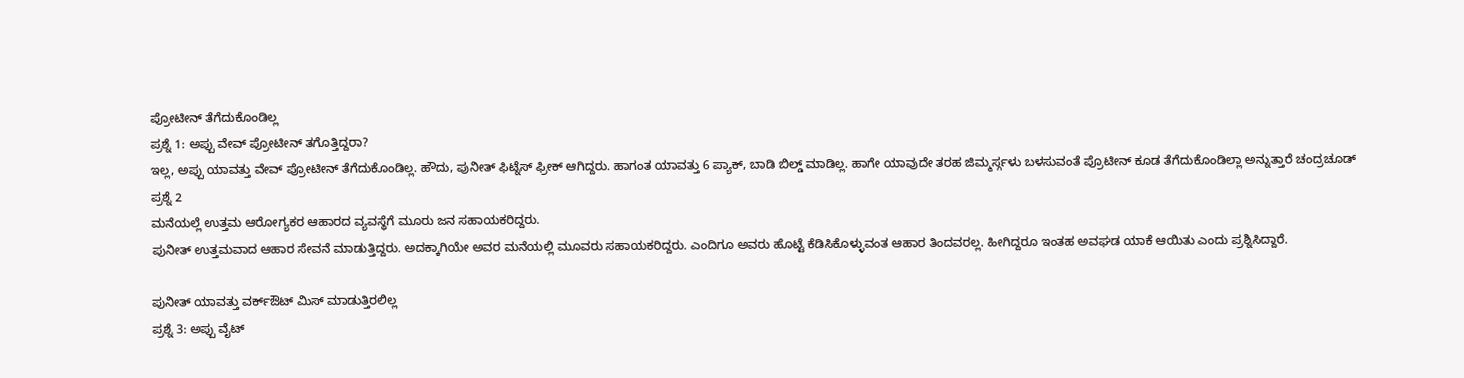ಪ್ರೋಟೀನ್ ತೆಗೆದುಕೊಂಡಿಲ್ಲ
ಪ್ರಶ್ನೆ 1: ಅಪ್ಪು ವೇವ್ ಪ್ರೋಟೀನ್ ತಗೊತ್ತಿದ್ದರಾ?
ಇಲ್ಲ, ಅಪ್ಪು ಯಾವತ್ತು ವೇವ್ ಪ್ರೋಟೀನ್ ತೆಗೆದುಕೊಂಡಿಲ್ಲ. ಹೌದು, ಪುನೀತ್ ಫಿಟ್ನೆಸ್ ಫ್ರೀಕ್ ಆಗಿದ್ದರು. ಹಾಗಂತ ಯಾವತ್ತು 6 ಪ್ಯಾಕ್, ಬಾಡಿ ಬಿಲ್ಡ್ ಮಾಡಿಲ್ಲ. ಹಾಗೇ ಯಾವುದೇ ತರಹ ಜಿಮ್ಮರ್ಸ್ಗಳು ಬಳಸುವಂತೆ ಪ್ರೊಟೀನ್ ಕೂಡ ತೆಗೆದುಕೊಂಡಿಲ್ಲಾ ಅನ್ನುತ್ತಾರೆ ಚಂದ್ರಚೂಡ್
ಪ್ರಶ್ನೆ 2
ಮನೆಯಲ್ಲೆ ಉತ್ತಮ ಆರೋಗ್ಯಕರ ಆಹಾರದ ವ್ಯವಸ್ಥೆಗೆ ಮೂರು ಜನ ಸಹಾಯಕರಿದ್ದರು.
ಪುನೀತ್ ಉತ್ತಮವಾದ ಆಹಾರ ಸೇವನೆ ಮಾಡುತ್ತಿದ್ದರು. ಅದಕ್ಕಾಗಿಯೇ ಅವರ ಮನೆಯಲ್ಲಿ ಮೂವರು ಸಹಾಯಕರಿದ್ದರು. ಎಂದಿಗೂ ಅವರು ಹೊಟ್ಟೆ ಕೆಡಿಸಿಕೊಳ್ಳುವಂತ ಆಹಾರ ತಿಂದವರಲ್ಲ. ಹೀಗಿದ್ದರೂ ಇಂತಹ ಅವಘಡ ಯಾಕೆ ಆಯಿತು ಎಂದು ಪ್ರಶ್ನಿಸಿದ್ದಾರೆ.

ಪುನೀತ್ ಯಾವತ್ತು ವರ್ಕ್ಔಟ್ ಮಿಸ್ ಮಾಡುತ್ತಿರಲಿಲ್ಲ
ಪ್ರಶ್ನೆ 3: ಅಪ್ಪು ವೈಟ್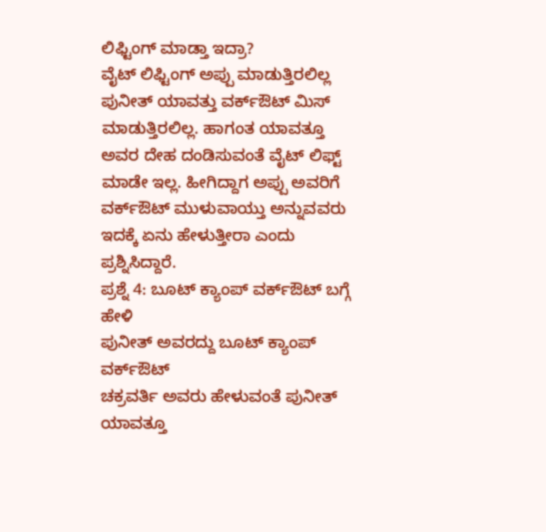ಲಿಫ್ಟಿಂಗ್ ಮಾಡ್ತಾ ಇದ್ರಾ?
ವೈಟ್ ಲಿಫ್ಟಿಂಗ್ ಅಪ್ಪು ಮಾಡುತ್ತಿರಲಿಲ್ಲ
ಪುನೀತ್ ಯಾವತ್ತು ವರ್ಕ್ಔಟ್ ಮಿಸ್ ಮಾಡುತ್ತಿರಲಿಲ್ಲ. ಹಾಗಂತ ಯಾವತ್ತೂ ಅವರ ದೇಹ ದಂಡಿಸುವಂತೆ ವೈಟ್ ಲಿಫ್ಟ್ ಮಾಡೇ ಇಲ್ಲ. ಹೀಗಿದ್ದಾಗ ಅಪ್ಪು ಅವರಿಗೆ ವರ್ಕ್ಔಟ್ ಮುಳುವಾಯ್ತು ಅನ್ನುವವರು ಇದಕ್ಕೆ ಏನು ಹೇಳುತ್ತೀರಾ ಎಂದು ಪ್ರಶ್ನಿಸಿದ್ದಾರೆ.
ಪ್ರಶ್ನೆ 4: ಬೂಟ್ ಕ್ಯಾಂಪ್ ವರ್ಕ್ಔಟ್ ಬಗ್ಗೆ ಹೇಳಿ
ಪುನೀತ್ ಅವರದ್ದು ಬೂಟ್ ಕ್ಯಾಂಪ್ ವರ್ಕ್ಔಟ್
ಚಕ್ರವರ್ತಿ ಅವರು ಹೇಳುವಂತೆ ಪುನೀತ್ ಯಾವತ್ತೂ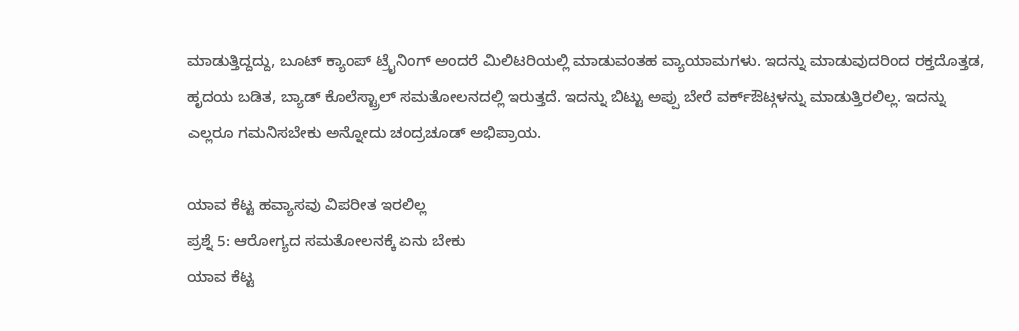ಮಾಡುತ್ತಿದ್ದದ್ದು, ಬೂಟ್ ಕ್ಯಾಂಪ್ ಟ್ರೈನಿಂಗ್ ಅಂದರೆ ಮಿಲಿಟರಿಯಲ್ಲಿ ಮಾಡುವಂತಹ ವ್ಯಾಯಾಮಗಳು. ಇದನ್ನು ಮಾಡುವುದರಿಂದ ರಕ್ತದೊತ್ತಡ, ಹೃದಯ ಬಡಿತ, ಬ್ಯಾಡ್ ಕೊಲೆಸ್ಟ್ರಾಲ್ ಸಮತೋಲನದಲ್ಲಿ ಇರುತ್ತದೆ. ಇದನ್ನು ಬಿಟ್ಟು ಅಪ್ಪು ಬೇರೆ ವರ್ಕ್ಔಟ್ಗಳನ್ನು ಮಾಡುತ್ತಿರಲಿಲ್ಲ. ಇದನ್ನು ಎಲ್ಲರೂ ಗಮನಿಸಬೇಕು ಅನ್ನೋದು ಚಂದ್ರಚೂಡ್ ಅಭಿಪ್ರಾಯ.

ಯಾವ ಕೆಟ್ಟ ಹವ್ಯಾಸವು ವಿಪರೀತ ಇರಲಿಲ್ಲ
ಪ್ರಶ್ನೆ 5: ಆರೋಗ್ಯದ ಸಮತೋಲನಕ್ಕೆ ಏನು ಬೇಕು
ಯಾವ ಕೆಟ್ಟ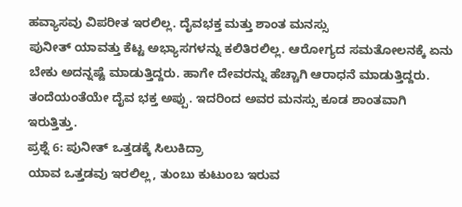ಹವ್ಯಾಸವು ವಿಪರೀತ ಇರಲಿಲ್ಲ. ದೈವಭಕ್ತ ಮತ್ತು ಶಾಂತ ಮನಸ್ಸು
ಪುನೀತ್ ಯಾವತ್ತು ಕೆಟ್ಟ ಅಭ್ಯಾಸಗಳನ್ನು ಕಲಿತಿರಲಿಲ್ಲ. ಆರೋಗ್ಯದ ಸಮತೋಲನಕ್ಕೆ ಏನು ಬೇಕು ಅದನ್ನಷ್ಟೆ ಮಾಡುತ್ತಿದ್ದರು. ಹಾಗೇ ದೇವರನ್ನು ಹೆಚ್ಚಾಗಿ ಆರಾಧನೆ ಮಾಡುತ್ತಿದ್ದರು. ತಂದೆಯಂತೆಯೇ ದೈವ ಭಕ್ತ ಅಪ್ಪು. ಇದರಿಂದ ಅವರ ಮನಸ್ಸು ಕೂಡ ಶಾಂತವಾಗಿ ಇರುತ್ತಿತ್ತು.
ಪ್ರಶ್ನೆ 6: ಪುನೀತ್ ಒತ್ತಡಕ್ಕೆ ಸಿಲುಕಿದ್ರಾ
ಯಾವ ಒತ್ತಡವು ಇರಲಿಲ್ಲ, ತುಂಬು ಕುಟುಂಬ ಇರುವ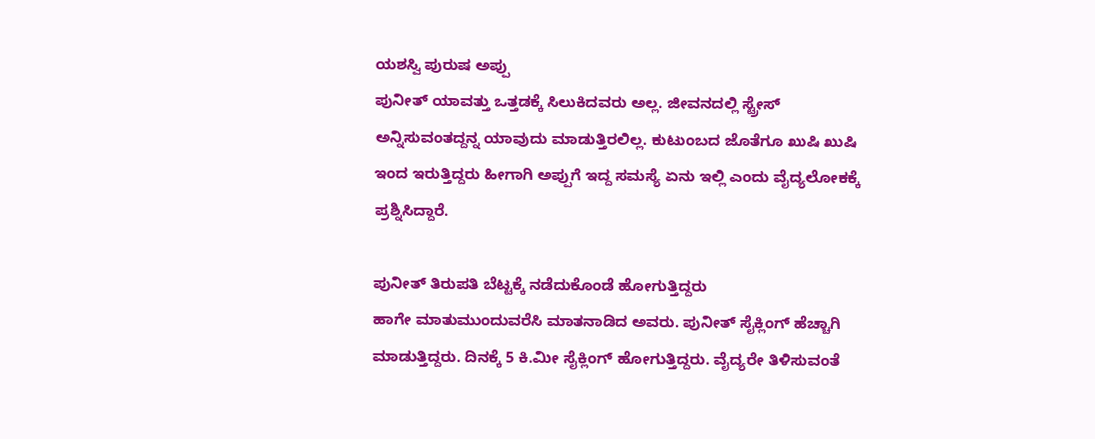ಯಶಸ್ವಿ ಪುರುಷ ಅಪ್ಪು
ಪುನೀತ್ ಯಾವತ್ತು ಒತ್ತಡಕ್ಕೆ ಸಿಲುಕಿದವರು ಅಲ್ಲ. ಜೀವನದಲ್ಲಿ ಸ್ಟ್ರೇಸ್ ಅನ್ನಿಸುವಂತದ್ದನ್ನ ಯಾವುದು ಮಾಡುತ್ತಿರಲಿಲ್ಲ. ಕುಟುಂಬದ ಜೊತೆಗೂ ಖುಷಿ ಖುಷಿ ಇಂದ ಇರುತ್ತಿದ್ದರು ಹೀಗಾಗಿ ಅಪ್ಪುಗೆ ಇದ್ದ ಸಮಸ್ಯೆ ಏನು ಇಲ್ಲಿ ಎಂದು ವೈದ್ಯಲೋಕಕ್ಕೆ ಪ್ರಶ್ನಿಸಿದ್ದಾರೆ.

ಪುನೀತ್ ತಿರುಪತಿ ಬೆಟ್ಟಕ್ಕೆ ನಡೆದುಕೊಂಡೆ ಹೋಗುತ್ತಿದ್ದರು
ಹಾಗೇ ಮಾತುಮುಂದುವರೆಸಿ ಮಾತನಾಡಿದ ಅವರು. ಪುನೀತ್ ಸೈಕ್ಲಿಂಗ್ ಹೆಚ್ಚಾಗಿ ಮಾಡುತ್ತಿದ್ದರು. ದಿನಕ್ಕೆ 5 ಕಿ.ಮೀ ಸೈಕ್ಲಿಂಗ್ ಹೋಗುತ್ತಿದ್ದರು. ವೈದ್ಯರೇ ತಿಳಿಸುವಂತೆ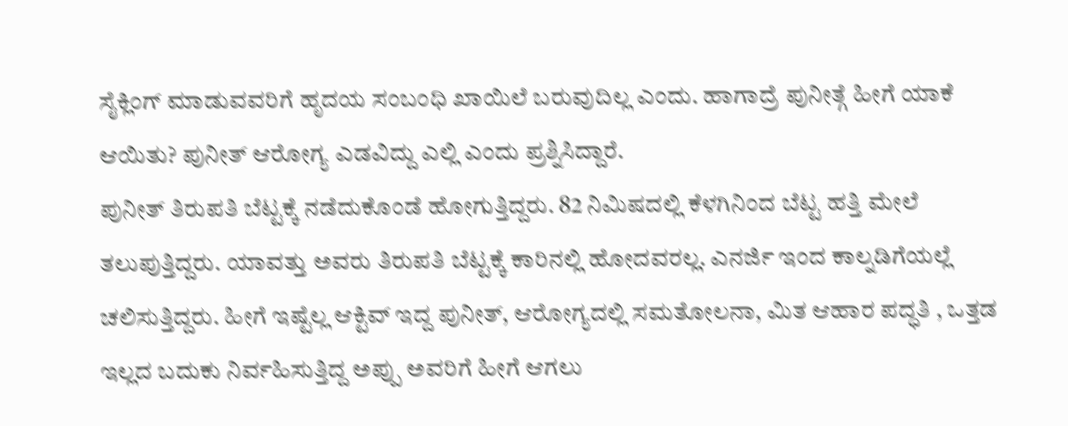ಸೈಕ್ಲಿಂಗ್ ಮಾಡುವವರಿಗೆ ಹೃದಯ ಸಂಬಂಧಿ ಖಾಯಿಲೆ ಬರುವುದಿಲ್ಲ ಎಂದು. ಹಾಗಾದ್ರೆ ಪುನೀತ್ಗೆ ಹೀಗೆ ಯಾಕೆ ಆಯಿತು? ಪುನೀತ್ ಆರೋಗ್ಯ ಎಡವಿದ್ದು ಎಲ್ಲಿ ಎಂದು ಪ್ರಶ್ನಿಸಿದ್ದಾರೆ.
ಪುನೀತ್ ತಿರುಪತಿ ಬೆಟ್ಟಕ್ಕೆ ನಡೆದುಕೊಂಡೆ ಹೋಗುತ್ತಿದ್ದರು. 82 ನಿಮಿಷದಲ್ಲಿ ಕೆಳಗಿನಿಂದ ಬೆಟ್ಟ ಹತ್ತಿ ಮೇಲೆ ತಲುಪುತ್ತಿದ್ದರು. ಯಾವತ್ತು ಅವರು ತಿರುಪತಿ ಬೆಟ್ಟಕ್ಕೆ ಕಾರಿನಲ್ಲಿ ಹೋದವರಲ್ಲ. ಎನರ್ಜಿ ಇಂದ ಕಾಲ್ನಡಿಗೆಯಲ್ಲೆ ಚಲಿಸುತ್ತಿದ್ದರು. ಹೀಗೆ ಇಷ್ಟೆಲ್ಲ ಆಕ್ಟಿವ್ ಇದ್ದ ಪುನೀತ್, ಆರೋಗ್ಯದಲ್ಲಿ ಸಮತೋಲನಾ, ಮಿತ ಆಹಾರ ಪದ್ಧತಿ , ಒತ್ತಡ ಇಲ್ಲದ ಬದುಕು ನಿರ್ವಹಿಸುತ್ತಿದ್ದ ಅಪ್ಪು ಅವರಿಗೆ ಹೀಗೆ ಆಗಲು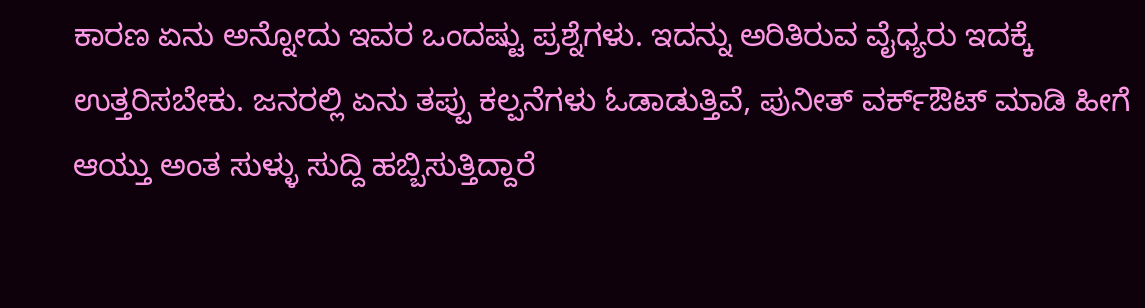ಕಾರಣ ಏನು ಅನ್ನೋದು ಇವರ ಒಂದಷ್ಟು ಪ್ರಶ್ನೆಗಳು. ಇದನ್ನು ಅರಿತಿರುವ ವೈಧ್ಯರು ಇದಕ್ಕೆ ಉತ್ತರಿಸಬೇಕು. ಜನರಲ್ಲಿ ಏನು ತಪ್ಪು ಕಲ್ಪನೆಗಳು ಓಡಾಡುತ್ತಿವೆ, ಪುನೀತ್ ವರ್ಕ್ಔಟ್ ಮಾಡಿ ಹೀಗೆ ಆಯ್ತು ಅಂತ ಸುಳ್ಳು ಸುದ್ದಿ ಹಬ್ಬಿಸುತ್ತಿದ್ದಾರೆ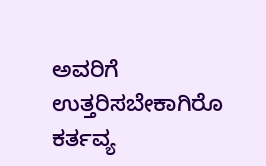ಅವರಿಗೆ ಉತ್ತರಿಸಬೇಕಾಗಿರೊ ಕರ್ತವ್ಯ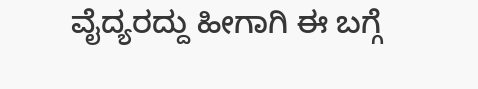ವೈದ್ಯರದ್ದು ಹೀಗಾಗಿ ಈ ಬಗ್ಗೆ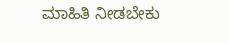ಮಾಹಿತಿ ನೀಡಬೇಕು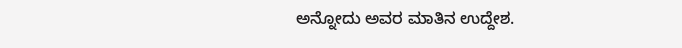ಅನ್ನೋದು ಅವರ ಮಾತಿನ ಉದ್ದೇಶ.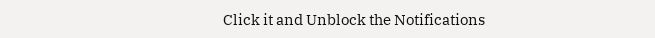Click it and Unblock the Notifications